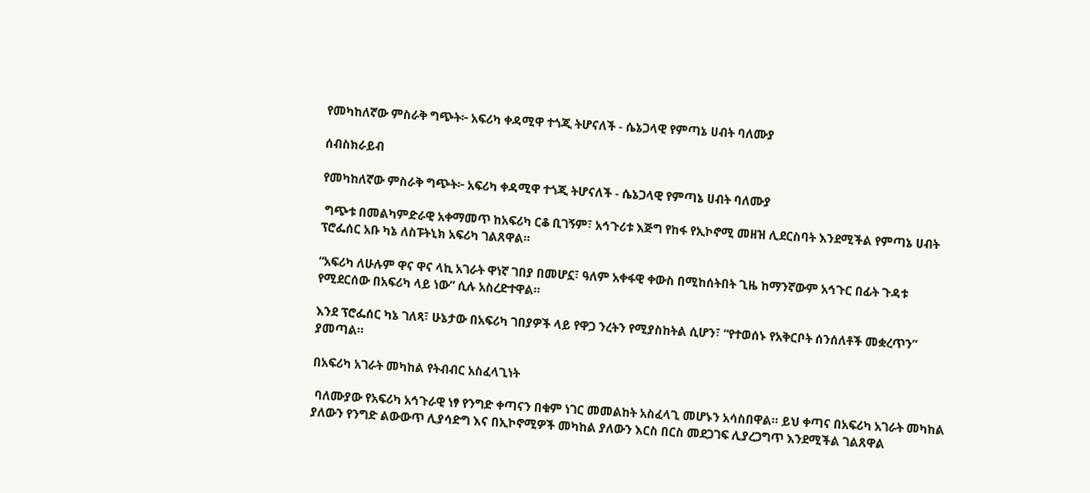የመካከለኛው ምስራቅ ግጭት፦ አፍሪካ ቀዳሚዋ ተጎጂ ትሆናለች - ሴኔጋላዊ የምጣኔ ሀብት ባለሙያ

ሰብስክራይብ

የመካከለኛው ምስራቅ ግጭት፦ አፍሪካ ቀዳሚዋ ተጎጂ ትሆናለች - ሴኔጋላዊ የምጣኔ ሀብት ባለሙያ

 ግጭቱ በመልካምድራዊ አቀማመጥ ከአፍሪካ ርቆ ቢገኝም፣ አኅጉሪቱ እጅግ የከፋ የኢኮኖሚ መዘዝ ሊደርስባት እንደሚችል የምጣኔ ሀብት ፕሮፌሰር አቡ ካኔ ለስፑትኒክ አፍሪካ ገልጸዋል።

“አፍሪካ ለሁሉም ዋና ዋና ላኪ አገራት ዋነኛ ገበያ በመሆኗ፣ ዓለም አቀፋዊ ቀውስ በሚከሰትበት ጊዜ ከማንኛውም አኅጉር በፊት ጉዳቱ የሚደርሰው በአፍሪካ ላይ ነው” ሲሉ አስረድተዋል።

እንደ ፕሮፌሰር ካኔ ገለጻ፣ ሁኔታው በአፍሪካ ገበያዎች ላይ የዋጋ ንረትን የሚያስከትል ሲሆን፣ “የተወሰኑ የአቅርቦት ሰንሰለቶች መቋረጥን” ያመጣል።

በአፍሪካ አገራት መካከል የትብብር አስፈላጊነት

 ባለሙያው የአፍሪካ አኅጉራዊ ነፃ የንግድ ቀጣናን በቁም ነገር መመልከት አስፈላጊ መሆኑን አሳስበዋል። ይህ ቀጣና በአፍሪካ አገራት መካከል ያለውን የንግድ ልውውጥ ሊያሳድግ እና በኢኮኖሚዎች መካከል ያለውን እርስ በርስ መደጋገፍ ሊያረጋግጥ እንደሚችል ገልጸዋል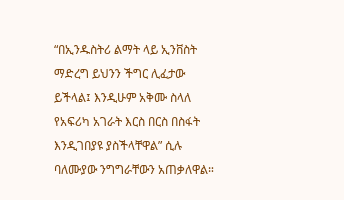“በኢንዱስትሪ ልማት ላይ ኢንቨስት ማድረግ ይህንን ችግር ሊፈታው ይችላል፤ እንዲሁም አቅሙ ስላለ የአፍሪካ አገራት እርስ በርስ በስፋት እንዲገበያዩ ያስችላቸዋል” ሲሉ ባለሙያው ንግግራቸውን አጠቃለዋል።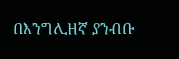በእንግሊዘኛ ያንብቡ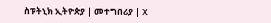ስፑትኒክ ኢትዮጵያ | መተግበሪያ | X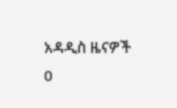አዳዲስ ዜናዎች
0